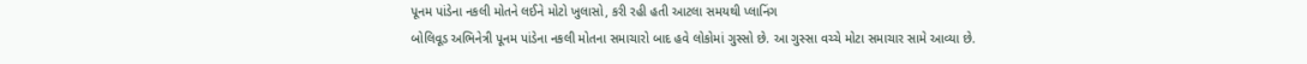પૂનમ પાંડેના નકલી મોતને લઈને મોટો ખુલાસો, કરી રહી હતી આટલા સમયથી પ્લાનિંગ
બોલિવૂડ અભિનેત્રી પૂનમ પાંડેના નકલી મોતના સમાચારો બાદ હવે લોકોમાં ગુસ્સો છે. આ ગુસ્સા વચ્ચે મોટા સમાચાર સામે આવ્યા છે.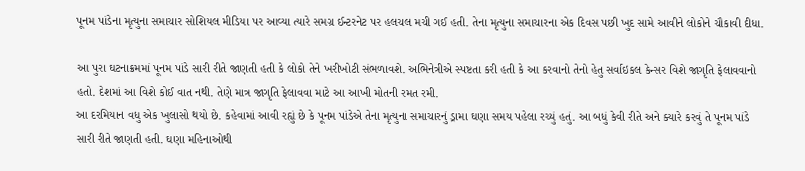પૂનમ પાંડેના મૃત્યુના સમાચાર સોશિયલ મીડિયા પર આવ્યા ત્યારે સમગ્ર ઈન્ટરનેટ પર હલચલ મચી ગઈ હતી. તેના મૃત્યુના સમાચારના એક દિવસ પછી ખુદ સામે આવીને લોકોને ચૌકાવી દીધા.

આ પુરા ઘટનાક્રમમાં પૂનમ પાંડે સારી રીતે જાણતી હતી કે લોકો તેને ખરીખોટી સંભળાવશે. અભિનેત્રીએ સ્પષ્ટતા કરી હતી કે આ કરવાનો તેનો હેતુ સર્વાઇકલ કેન્સર વિશે જાગૃતિ ફેલાવવાનો હતો. દેશમાં આ વિશે કોઈ વાત નથી. તેણે માત્ર જાગૃતિ ફેલાવવા માટે આ આખી મોતની રમત રમી.
આ દરમિયાન વધુ એક ખુલાસો થયો છે. કહેવામાં આવી રહ્યું છે કે પૂનમ પાંડેએ તેના મૃત્યુના સમાચારનું ડ્રામા ઘણા સમય પહેલા રચ્યું હતું. આ બધું કેવી રીતે અને ક્યારે કરવું તે પૂનમ પાંડે સારી રીતે જાણતી હતી. ઘણા મહિનાઓથી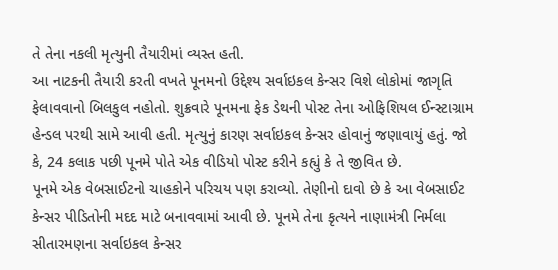તે તેના નકલી મૃત્યુની તૈયારીમાં વ્યસ્ત હતી.
આ નાટકની તૈયારી કરતી વખતે પૂનમનો ઉદ્દેશ્ય સર્વાઇકલ કેન્સર વિશે લોકોમાં જાગૃતિ ફેલાવવાનો બિલકુલ નહોતો. શુક્રવારે પૂનમના ફેક ડેથની પોસ્ટ તેના ઓફિશિયલ ઈન્સ્ટાગ્રામ હેન્ડલ પરથી સામે આવી હતી. મૃત્યુનું કારણ સર્વાઇકલ કેન્સર હોવાનું જણાવાયું હતું. જો કે, 24 કલાક પછી પૂનમે પોતે એક વીડિયો પોસ્ટ કરીને કહ્યું કે તે જીવિત છે.
પૂનમે એક વેબસાઈટનો ચાહકોને પરિચય પણ કરાવ્યો. તેણીનો દાવો છે કે આ વેબસાઈટ કેન્સર પીડિતોની મદદ માટે બનાવવામાં આવી છે. પૂનમે તેના કૃત્યને નાણામંત્રી નિર્મલા સીતારમણના સર્વાઇકલ કેન્સર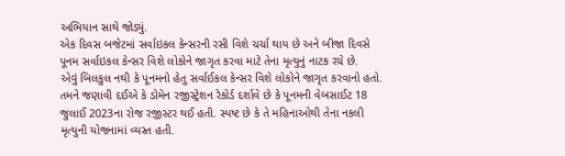અભિયાન સાથે જોડ્યું.
એક દિવસ બજેટમાં સર્વાઇકલ કેન્સરની રસી વિશે ચર્ચા થાય છે અને બીજા દિવસે પૂનમ સર્વાઇકલ કેન્સર વિશે લોકોને જાગૃત કરવા માટે તેના મૃત્યુનું નાટક રચે છે.
એવું બિલકુલ નથી કે પૂનમનો હેતુ સર્વાઈકલ કેન્સર વિશે લોકોને જાગૃત કરવાનો હતો. તમને જણાવી દઈએ કે ડોમેન રજીસ્ટ્રેશન રેકોર્ડ દર્શાવે છે કે પૂનમની વેબસાઈટ 18 જુલાઈ 2023ના રોજ રજીસ્ટર થઈ હતી. સ્પષ્ટ છે કે તે મહિનાઓથી તેના નકલી મૃત્યુની યોજનામાં વ્યસ્ત હતી.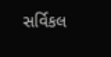સર્વિકલ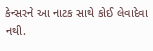કેન્સરને આ નાટક સાથે કોઈ લેવાદેવા નથી.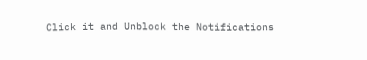Click it and Unblock the Notifications